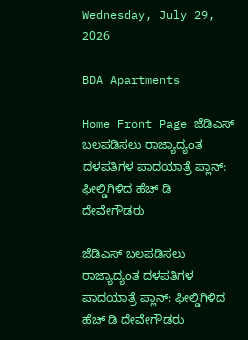Wednesday, July 29, 2026

BDA Apartments

Home Front Page ಜೆಡಿಎಸ್ ಬಲಪಡಿಸಲು ರಾಜ್ಯಾದ್ಯಂತ ದಳಪತಿಗಳ ಪಾದಯಾತ್ರೆ ಪ್ಲಾನ್: ಫೀಲ್ಡಿಗಿಳಿದ ಹೆಚ್ ಡಿ ದೇವೇಗೌಡರು

ಜೆಡಿಎಸ್ ಬಲಪಡಿಸಲು ರಾಜ್ಯಾದ್ಯಂತ ದಳಪತಿಗಳ ಪಾದಯಾತ್ರೆ ಪ್ಲಾನ್: ಫೀಲ್ಡಿಗಿಳಿದ ಹೆಚ್ ಡಿ ದೇವೇಗೌಡರು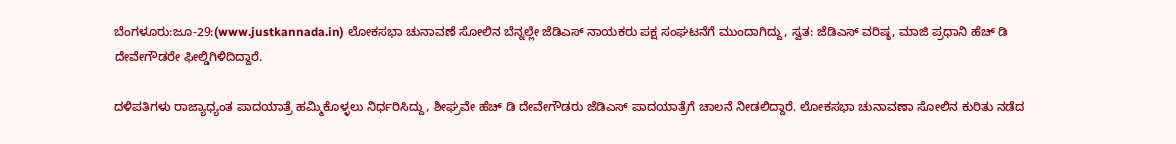ಬೆಂಗಳೂರು:ಜೂ-29:(www.justkannada.in) ಲೋಕಸಭಾ ಚುನಾವಣೆ ಸೋಲಿನ ಬೆನ್ನಲ್ಲೇ ಜೆಡಿಎಸ್ ನಾಯಕರು ಪಕ್ಷ ಸಂಘಟನೆಗೆ ಮುಂದಾಗಿದ್ದು, ಸ್ವತ: ಜೆಡಿಎಸ್ ವರಿಷ್ಠ, ಮಾಜಿ ಪ್ರಧಾನಿ ಹೆಚ್ ಡಿ ದೇವೇಗೌಡರೇ ಫೀಲ್ಡಿಗಿಳಿದಿದ್ದಾರೆ.

ದಳಿಪತಿಗಳು ರಾಜ್ಯಾಧ್ಯಂತ ಪಾದಯಾತ್ರೆ ಹಮ್ಮಿಕೊಳ್ಳಲು ನಿರ್ಧರಿಸಿದ್ದು, ಶೀಘ್ರವೇ ಹೆಚ್ ಡಿ ದೇವೇಗೌಡರು ಜೆಡಿಎಸ್ ಪಾದಯಾತ್ರೆಗೆ ಚಾಲನೆ ನೀಡಲಿದ್ದಾರೆ. ಲೋಕಸಭಾ ಚುನಾವಣಾ ಸೋಲಿನ ಕುರಿತು ನಡೆದ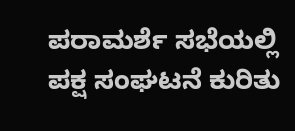ಪರಾಮರ್ಶೆ ಸಭೆಯಲ್ಲಿ ಪಕ್ಷ ಸಂಘಟನೆ ಕುರಿತು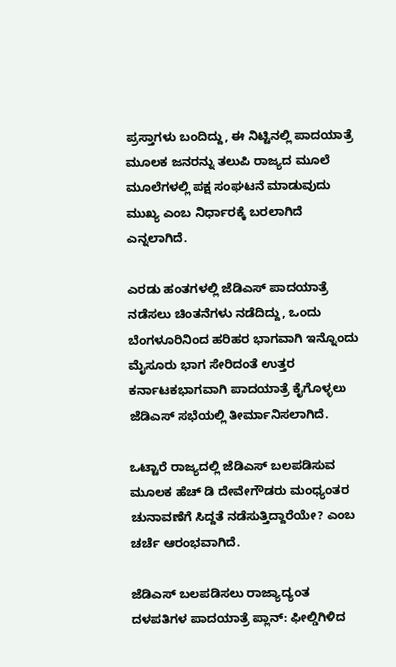ಪ್ರಸ್ತಾಗಳು ಬಂದಿದ್ದು, ಈ ನಿಟ್ಟಿನಲ್ಲಿ ಪಾದಯಾತ್ರೆ ಮೂಲಕ ಜನರನ್ನು ತಲುಪಿ ರಾಜ್ಯದ ಮೂಲೆ ಮೂಲೆಗಳಲ್ಲಿ ಪಕ್ಷ ಸಂಘಟನೆ ಮಾಡುವುದು ಮುಖ್ಯ ಎಂಬ ನಿರ್ಧಾರಕ್ಕೆ ಬರಲಾಗಿದೆ ಎನ್ನಲಾಗಿದೆ.

ಎರಡು ಹಂತಗಳಲ್ಲಿ ಜೆಡಿಎಸ್ ಪಾದಯಾತ್ರೆ ನಡೆಸಲು ಚಿಂತನೆಗಳು ನಡೆದಿದ್ದು, ಒಂದು ಬೆಂಗಳೂರಿನಿಂದ ಹರಿಹರ ಭಾಗವಾಗಿ ಇನ್ನೊಂದು ಮೈಸೂರು ಭಾಗ ಸೇರಿದಂತೆ ಉತ್ತರ ಕರ್ನಾಟಕಭಾಗವಾಗಿ ಪಾದಯಾತ್ರೆ ಕೈಗೊಳ್ಳಲು ಜೆಡಿಎಸ್ ಸಭೆಯಲ್ಲಿ ತೀರ್ಮಾನಿಸಲಾಗಿದೆ.

ಒಟ್ಟಾರೆ ರಾಜ್ಯದಲ್ಲಿ ಜೆಡಿಎಸ್ ಬಲಪಡಿಸುವ ಮೂಲಕ ಹೆಚ್ ಡಿ ದೇವೇಗೌಡರು ಮಂಧ್ಯಂತರ ಚುನಾವಣೆಗೆ ಸಿದ್ದತೆ ನಡೆಸುತ್ತಿದ್ದಾರೆಯೇ? ಎಂಬ ಚರ್ಚೆ ಆರಂಭವಾಗಿದೆ.

ಜೆಡಿಎಸ್ ಬಲಪಡಿಸಲು ರಾಜ್ಯಾದ್ಯಂತ ದಳಪತಿಗಳ ಪಾದಯಾತ್ರೆ ಪ್ಲಾನ್: ಫೀಲ್ಡಿಗಿಳಿದ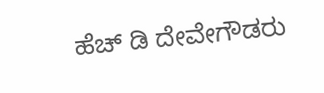ಹೆಚ್ ಡಿ ದೇವೇಗೌಡರು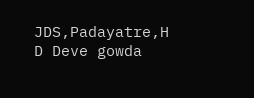JDS,Padayatre,H D Deve gowda